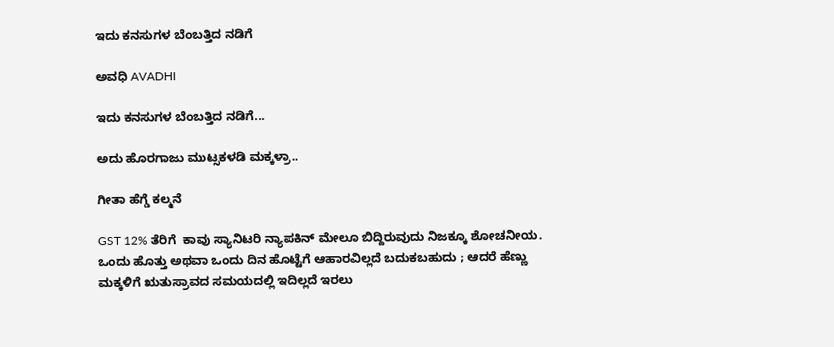ಇದು ಕನಸುಗಳ ಬೆಂಬತ್ತಿದ ನಡಿಗೆ‍

ಅವಧಿ AVADHI

ಇದು ಕನಸುಗಳ ಬೆಂಬತ್ತಿದ ನಡಿಗೆ...

ಅದು ಹೊರಗಾಜು ಮುಟ್ಸಕಳಡಿ ಮಕ್ಕಳ್ರಾ..

ಗೀತಾ ಹೆಗ್ಡೆ ಕಲ್ಮನೆ

GST 12% ತೆರಿಗೆ  ಕಾವು ಸ್ಯಾನಿಟರಿ ನ್ಯಾಪಕಿನ್ ಮೇಲೂ ಬಿದ್ದಿರುವುದು ನಿಜಕ್ಕೂ ಶೋಚನೀಯ.  ಒಂದು ಹೊತ್ತು ಅಥವಾ ಒಂದು ದಿನ ಹೊಟ್ಟೆಗೆ ಆಹಾರವಿಲ್ಲದೆ ಬದುಕಬಹುದು ; ಆದರೆ ಹೆಣ್ಣು ಮಕ್ಕಳಿಗೆ ಋತುಸ್ರಾವದ ಸಮಯದಲ್ಲಿ ಇದಿಲ್ಲದೆ ಇರಲು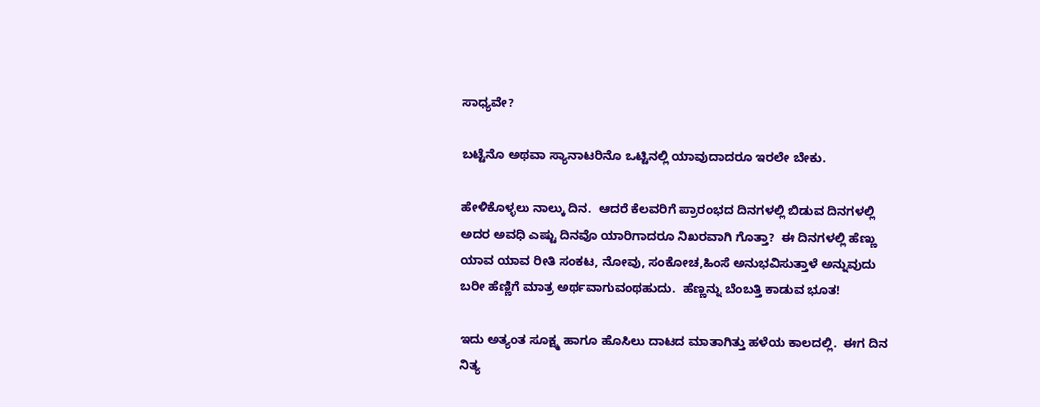ಸಾಧ್ಯವೇ?

ಬಟ್ಟೆನೊ ಅಥವಾ ಸ್ಯಾನಾಟರಿನೊ ಒಟ್ಟಿನಲ್ಲಿ ಯಾವುದಾದರೂ ಇರಲೇ ಬೇಕು.

ಹೇಳಿಕೊಳ್ಳಲು ನಾಲ್ಕು ದಿನ.  ಆದರೆ ಕೆಲವರಿಗೆ ಪ್ರಾರಂಭದ ದಿನಗಳಲ್ಲಿ ಬಿಡುವ ದಿನಗಳಲ್ಲಿ  ಅದರ ಅವಧಿ ಎಷ್ಟು ದಿನವೊ ಯಾರಿಗಾದರೂ ನಿಖರವಾಗಿ ಗೊತ್ತಾ?  ಈ ದಿನಗಳಲ್ಲಿ ಹೆಣ್ಣು ಯಾವ ಯಾವ ರೀತಿ ಸಂಕಟ, ನೋವು, ಸಂಕೋಚ,ಹಿಂಸೆ ಅನುಭವಿಸುತ್ತಾಳೆ ಅನ್ನುವುದು ಬರೀ ಹೆಣ್ಣಿಗೆ ಮಾತ್ರ ಅರ್ಥವಾಗುವಂಥಹುದು.  ಹೆಣ್ಣನ್ನು ಬೆಂಬತ್ತಿ ಕಾಡುವ ಭೂತ!

ಇದು ಅತ್ಯಂತ ಸೂಕ್ಷ್ಮ ಹಾಗೂ ಹೊಸಿಲು ದಾಟದ ಮಾತಾಗಿತ್ತು ಹಳೆಯ ಕಾಲದಲ್ಲಿ.  ಈಗ ದಿನ ನಿತ್ಯ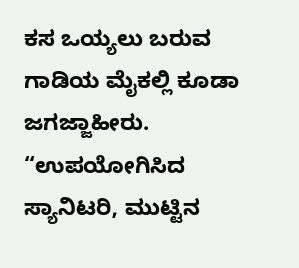ಕಸ ಒಯ್ಯಲು ಬರುವ ಗಾಡಿಯ ಮೈಕಲ್ಲಿ ಕೂಡಾ ಜಗಜ್ಜಾಹೀರು.  “ಉಪಯೋಗಿಸಿದ ಸ್ಯಾನಿಟರಿ, ಮುಟ್ಟಿನ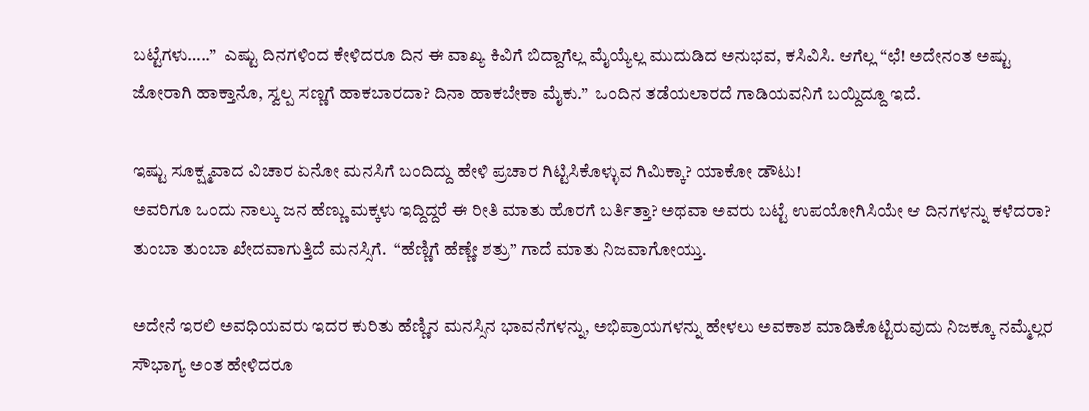ಬಟ್ಟೆಗಳು…..”  ಎಷ್ಟು ದಿನಗಳಿಂದ ಕೇಳಿದರೂ ದಿನ ಈ ವಾಖ್ಯ ಕಿವಿಗೆ ಬಿದ್ದಾಗೆಲ್ಲ ಮೈಯ್ಯೆಲ್ಲ ಮುದುಡಿದ ಅನುಭವ, ಕಸಿವಿಸಿ. ಆಗೆಲ್ಲ “ಛೆ! ಅದೇನಂತ ಅಷ್ಟು ಜೋರಾಗಿ ಹಾಕ್ತಾನೊ, ಸ್ವಲ್ಪ ಸಣ್ಣಗೆ ಹಾಕಬಾರದಾ? ದಿನಾ ಹಾಕಬೇಕಾ ಮೈಕು.”  ಒಂದಿನ ತಡೆಯಲಾರದೆ ಗಾಡಿಯವನಿಗೆ ಬಯ್ದಿದ್ದೂ ಇದೆ.

ಇಷ್ಟು ಸೂಕ್ಷ್ಮವಾದ ವಿಚಾರ ಏನೋ ಮನಸಿಗೆ ಬಂದಿದ್ದು ಹೇಳಿ ಪ್ರಚಾರ ಗಿಟ್ಟಿಸಿಕೊಳ್ಳುವ ಗಿಮಿಕ್ಕಾ? ಯಾಕೋ ಡೌಟು!
ಅವರಿಗೂ ಒಂದು ನಾಲ್ಕು ಜನ ಹೆಣ್ಣು ಮಕ್ಕಳು ಇದ್ದಿದ್ದರೆ ಈ ರೀತಿ ಮಾತು ಹೊರಗೆ ಬರ್ತಿತ್ತಾ? ಅಥವಾ ಅವರು ಬಟ್ಟೆ ಉಪಯೋಗಿಸಿಯೇ ಆ ದಿನಗಳನ್ನು ಕಳೆದರಾ? ತುಂಬಾ ತುಂಬಾ ಖೇದವಾಗುತ್ತಿದೆ ಮನಸ್ಸಿಗೆ.  “ಹೆಣ್ಣಿಗೆ ಹೆಣ್ಣೇ ಶತ್ರು” ಗಾದೆ ಮಾತು ನಿಜವಾಗೋಯ್ತು.

ಅದೇನೆ ಇರಲಿ ಅವಧಿಯವರು ಇದರ ಕುರಿತು ಹೆಣ್ಣಿನ ಮನಸ್ಸಿನ ಭಾವನೆಗಳನ್ನು, ಅಭಿಪ್ರಾಯಗಳನ್ನು ಹೇಳಲು ಅವಕಾಶ ಮಾಡಿಕೊಟ್ಟಿರುವುದು ನಿಜಕ್ಕೂ ನಮ್ಮೆಲ್ಲರ ಸೌಭಾಗ್ಯ ಅಂತ ಹೇಳಿದರೂ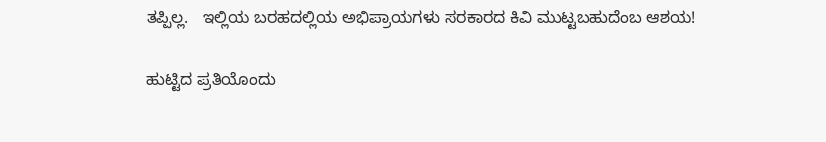ತಪ್ಪಿಲ್ಲ.   ಇಲ್ಲಿಯ ಬರಹದಲ್ಲಿಯ ಅಭಿಪ್ರಾಯಗಳು ಸರಕಾರದ ಕಿವಿ ಮುಟ್ಟಬಹುದೆಂಬ ಆಶಯ!

ಹುಟ್ಟಿದ ಪ್ರತಿಯೊಂದು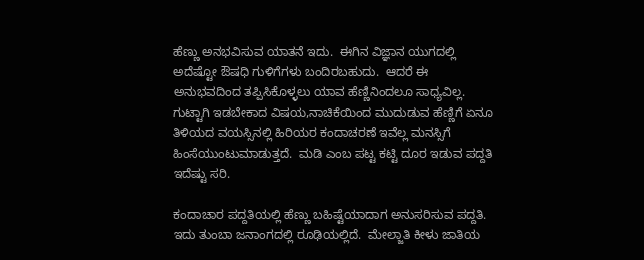ಹೆಣ್ಣು ಅನಭವಿಸುವ ಯಾತನೆ ಇದು.  ಈಗಿನ ವಿಜ್ಞಾನ ಯುಗದಲ್ಲಿ ಅದೆಷ್ಟೋ ಔಷಧಿ ಗುಳಿಗೆಗಳು ಬಂದಿರಬಹುದು.  ಆದರೆ ಈ ಅನುಭವದಿಂದ ತಪ್ಪಿಸಿಕೊಳ್ಳಲು ಯಾವ ಹೆಣ್ಣಿನಿಂದಲೂ ಸಾಧ್ಯವಿಲ್ಲ.  ಗುಟ್ಟಾಗಿ ಇಡಬೇಕಾದ ವಿಷಯ,ನಾಚಿಕೆಯಿಂದ ಮುದುಡುವ ಹೆಣ್ಣಿಗೆ ಏನೂ ತಿಳಿಯದ ವಯಸ್ಸಿನಲ್ಲಿ ಹಿರಿಯರ ಕಂದಾಚರಣೆ ಇವೆಲ್ಲ ಮನಸ್ಸಿಗೆ ಹಿಂಸೆಯುಂಟುಮಾಡುತ್ತದೆ.  ಮಡಿ ಎಂಬ ಪಟ್ಟ ಕಟ್ಟಿ ದೂರ ಇಡುವ ಪದ್ದತಿ ಇದೆಷ್ಟು ಸರಿ.

ಕಂದಾಚಾರ ಪದ್ದತಿಯಲ್ಲಿ ಹೆಣ್ಣು ಬಹಿಷ್ಟೆಯಾದಾಗ ಅನುಸರಿಸುವ ಪದ್ದತಿ.  ಇದು ತುಂಬಾ ಜನಾಂಗದಲ್ಲಿ ರೂಢಿಯಲ್ಲಿದೆ.  ಮೇಲ್ಜಾತಿ ಕೀಳು ಜಾತಿಯ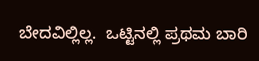ಬೇದವಿಲ್ಲಿಲ್ಲ.  ಒಟ್ಟಿನಲ್ಲಿ ಪ್ರಥಮ ಬಾರಿ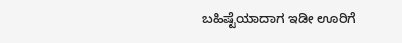ಬಹಿಷ್ಟೆಯಾದಾಗ ಇಡೀ ಊರಿಗೆ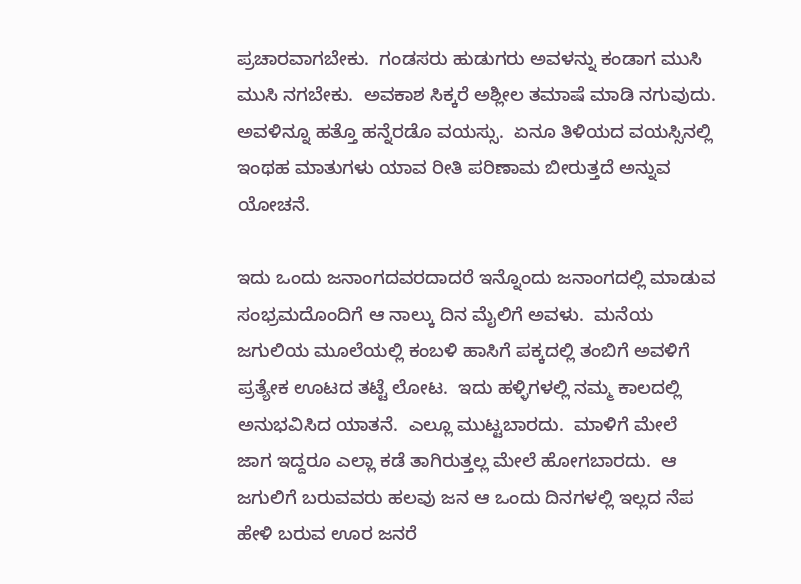ಪ್ರಚಾರವಾಗಬೇಕು.  ಗಂಡಸರು ಹುಡುಗರು ಅವಳನ್ನು ಕಂಡಾಗ ಮುಸಿ ಮುಸಿ ನಗಬೇಕು.  ಅವಕಾಶ ಸಿಕ್ಕರೆ ಅಶ್ಲೀಲ ತಮಾಷೆ ಮಾಡಿ ನಗುವುದು.  ಅವಳಿನ್ನೂ ಹತ್ತೊ ಹನ್ನೆರಡೊ ವಯಸ್ಸು.  ಏನೂ ತಿಳಿಯದ ವಯಸ್ಸಿನಲ್ಲಿ ಇಂಥಹ ಮಾತುಗಳು ಯಾವ ರೀತಿ ಪರಿಣಾಮ ಬೀರುತ್ತದೆ ಅನ್ನುವ ಯೋಚನೆ.

ಇದು ಒಂದು ಜನಾಂಗದವರದಾದರೆ ಇನ್ನೊಂದು ಜನಾಂಗದಲ್ಲಿ ಮಾಡುವ ಸಂಭ್ರಮದೊಂದಿಗೆ ಆ ನಾಲ್ಕು ದಿನ ಮೈಲಿಗೆ ಅವಳು.  ಮನೆಯ ಜಗುಲಿಯ ಮೂಲೆಯಲ್ಲಿ ಕಂಬಳಿ ಹಾಸಿಗೆ ಪಕ್ಕದಲ್ಲಿ ತಂಬಿಗೆ ಅವಳಿಗೆ ಪ್ರತ್ಯೇಕ ಊಟದ ತಟ್ಟೆ ಲೋಟ.  ಇದು ಹಳ್ಳಿಗಳಲ್ಲಿ ನಮ್ಮ ಕಾಲದಲ್ಲಿ ಅನುಭವಿಸಿದ ಯಾತನೆ.  ಎಲ್ಲೂ ಮುಟ್ಟಬಾರದು.  ಮಾಳಿಗೆ ಮೇಲೆ ಜಾಗ ಇದ್ದರೂ ಎಲ್ಲಾ ಕಡೆ ತಾಗಿರುತ್ತಲ್ಲ ಮೇಲೆ ಹೋಗಬಾರದು.  ಆ ಜಗುಲಿಗೆ ಬರುವವರು ಹಲವು ಜನ ಆ ಒಂದು ದಿನಗಳಲ್ಲಿ ಇಲ್ಲದ ನೆಪ ಹೇಳಿ ಬರುವ ಊರ ಜನರೆ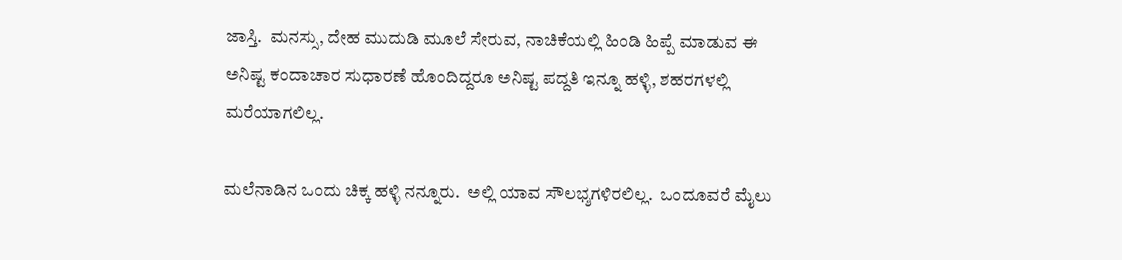ಜಾಸ್ತಿ.  ಮನಸ್ಸು, ದೇಹ ಮುದುಡಿ ಮೂಲೆ ಸೇರುವ, ನಾಚಿಕೆಯಲ್ಲಿ ಹಿಂಡಿ ಹಿಪ್ಪೆ ಮಾಡುವ ಈ ಅನಿಷ್ಟ ಕಂದಾಚಾರ ಸುಧಾರಣೆ ಹೊಂದಿದ್ದರೂ ಅನಿಷ್ಟ ಪದ್ದತಿ ಇನ್ನೂ ಹಳ್ಳಿ, ಶಹರಗಳಲ್ಲಿ ಮರೆಯಾಗಲಿಲ್ಲ.

ಮಲೆನಾಡಿನ ಒಂದು ಚಿಕ್ಕ ಹಳ್ಳಿ ನನ್ನೂರು.  ಅಲ್ಲಿ ಯಾವ ಸೌಲಭ್ಶಗಳಿರಲಿಲ್ಲ.  ಒಂದೂವರೆ ಮೈಲು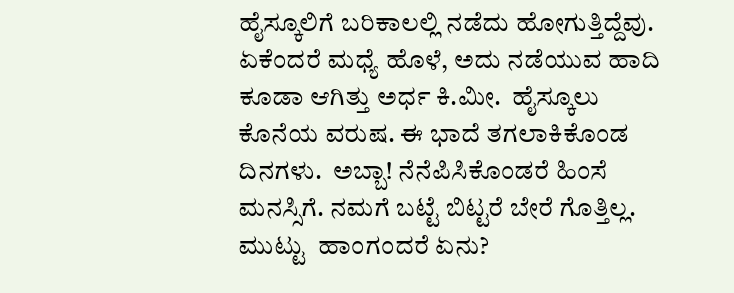ಹೈಸ್ಕೂಲಿಗೆ ಬರಿಕಾಲಲ್ಲಿ ನಡೆದು ಹೋಗುತ್ತಿದ್ದೆವು.  ಏಕೆಂದರೆ ಮಧ್ಯೆ ಹೊಳೆ, ಅದು ನಡೆಯುವ ಹಾದಿ ಕೂಡಾ ಆಗಿತ್ತು ಅರ್ಧ ಕಿ.ಮೀ.  ಹೈಸ್ಕೂಲು ಕೊನೆಯ ವರುಷ. ಈ ಭಾದೆ ತಗಲಾಕಿಕೊಂಡ ದಿನಗಳು.  ಅಬ್ಬಾ! ನೆನೆಪಿಸಿಕೊಂಡರೆ ಹಿಂಸೆ ಮನಸ್ಸಿಗೆ. ನಮಗೆ ಬಟ್ಟೆ ಬಿಟ್ಟರೆ ಬೇರೆ ಗೊತ್ತಿಲ್ಲ. ಮುಟ್ಟು  ಹಾಂಗಂದರೆ ಏನು?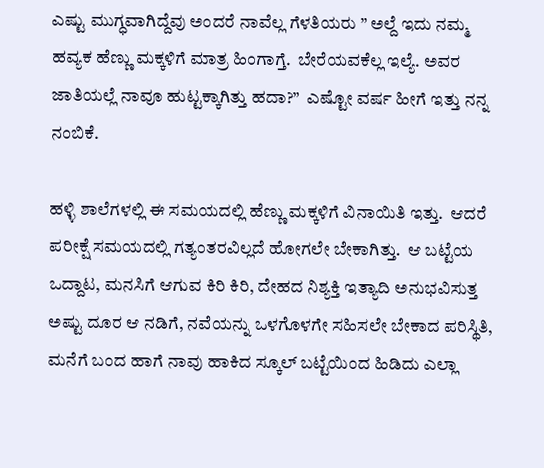ಎಷ್ಟು ಮುಗ್ಧವಾಗಿದ್ದೆವು ಅಂದರೆ ನಾವೆಲ್ಲ ಗೆಳತಿಯರು ” ಅಲ್ದೆ ಇದು ನಮ್ಮ ಹವ್ಯಕ ಹೆಣ್ಣು ಮಕ್ಕಳಿಗೆ ಮಾತ್ರ ಹಿಂಗಾಗ್ತೆ.  ಬೇರೆಯವಕೆಲ್ಲ ಇಲ್ಯೆ. ಅವರ ಜಾತಿಯಲ್ಲೆ ನಾವೂ ಹುಟ್ಟಕ್ಕಾಗಿತ್ತು ಹದಾ?”  ಎಷ್ಟೋ ವರ್ಷ ಹೀಗೆ ಇತ್ತು ನನ್ನ ನಂಬಿಕೆ.

ಹಳ್ಳಿ ಶಾಲೆಗಳಲ್ಲಿ ಈ ಸಮಯದಲ್ಲಿ ಹೆಣ್ಣು ಮಕ್ಕಳಿಗೆ ವಿನಾಯಿತಿ ಇತ್ತು.  ಆದರೆ ಪರೀಕ್ಷೆ ಸಮಯದಲ್ಲಿ ಗತ್ಯಂತರವಿಲ್ಲದೆ ಹೋಗಲೇ ಬೇಕಾಗಿತ್ತು.  ಆ ಬಟ್ಟೆಯ ಒದ್ದಾಟ, ಮನಸಿಗೆ ಆಗುವ ಕಿರಿ ಕಿರಿ, ದೇಹದ ನಿಶ್ಯಕ್ತಿ ಇತ್ಯಾದಿ ಅನುಭವಿಸುತ್ತ ಅಷ್ಟು ದೂರ ಆ ನಡಿಗೆ, ನವೆಯನ್ನು ಒಳಗೊಳಗೇ ಸಹಿಸಲೇ ಬೇಕಾದ ಪರಿಸ್ಥಿತಿ, ಮನೆಗೆ ಬಂದ ಹಾಗೆ ನಾವು ಹಾಕಿದ ಸ್ಕೂಲ್ ಬಟ್ಟೆಯಿಂದ ಹಿಡಿದು ಎಲ್ಲಾ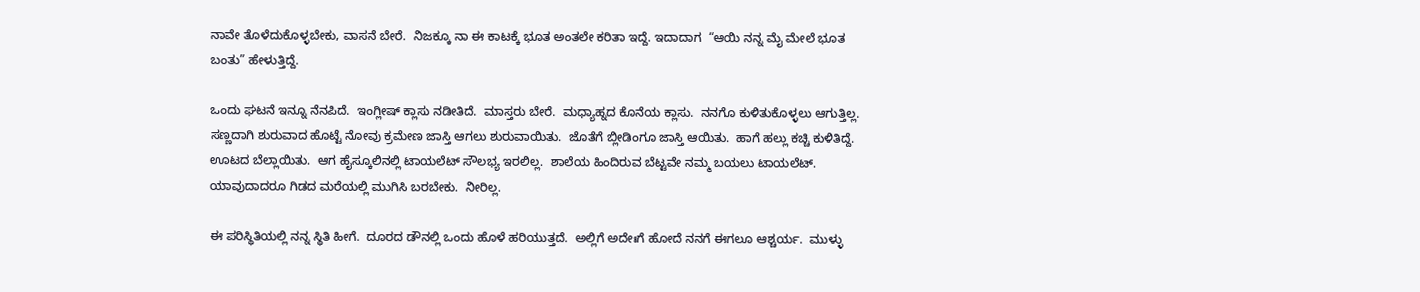ನಾವೇ ತೊಳೆದುಕೊಳ್ಳಬೇಕು, ವಾಸನೆ ಬೇರೆ.  ನಿಜಕ್ಕೂ ನಾ ಈ ಕಾಟಕ್ಕೆ ಭೂತ ಅಂತಲೇ ಕರಿತಾ ಇದ್ದೆ. ಇದಾದಾಗ  “ಆಯಿ ನನ್ನ ಮೈ ಮೇಲೆ ಭೂತ ಬಂತು” ಹೇಳುತ್ತಿದ್ದೆ.

ಒಂದು ಘಟನೆ ಇನ್ನೂ ನೆನಪಿದೆ.  ಇಂಗ್ಲೀಷ್ ಕ್ಲಾಸು ನಡೀತಿದೆ.  ಮಾಸ್ತರು ಬೇರೆ.  ಮಧ್ಯಾಹ್ನದ ಕೊನೆಯ ಕ್ಲಾಸು.  ನನಗೊ ಕುಳಿತುಕೊಳ್ಳಲು ಆಗುತ್ತಿಲ್ಲ.  ಸಣ್ಣದಾಗಿ ಶುರುವಾದ ಹೊಟ್ಟೆ ನೋವು ಕ್ರಮೇಣ ಜಾಸ್ತಿ ಆಗಲು ಶುರುವಾಯಿತು.  ಜೊತೆಗೆ ಬ್ಲೀಡಿಂಗೂ ಜಾಸ್ತಿ ಆಯಿತು.  ಹಾಗೆ ಹಲ್ಲು ಕಚ್ಚಿ ಕುಳಿತಿದ್ದೆ.  ಊಟದ ಬೆಲ್ಲಾಯಿತು.  ಆಗ ಹೈಸ್ಕೂಲಿನಲ್ಲಿ ಟಾಯಲೆಟ್ ಸೌಲಭ್ಯ ಇರಲಿಲ್ಲ.  ಶಾಲೆಯ ಹಿಂದಿರುವ ಬೆಟ್ಟವೇ ನಮ್ಮ ಬಯಲು ಟಾಯಲೆಟ್.  ಯಾವುದಾದರೂ ಗಿಡದ ಮರೆಯಲ್ಲಿ ಮುಗಿಸಿ ಬರಬೇಕು.  ನೀರಿಲ್ಲ.

ಈ ಪರಿಸ್ಥಿತಿಯಲ್ಲಿ ನನ್ನ ಸ್ಥಿತಿ ಹೀಗೆ.  ದೂರದ ಡೌನಲ್ಲಿ ಒಂದು ಹೊಳೆ ಹರಿಯುತ್ತದೆ.  ಅಲ್ಲಿಗೆ ಅದೇಃಗೆ ಹೋದೆ ನನಗೆ ಈಗಲೂ ಆಶ್ಚರ್ಯ.  ಮುಳ್ಳು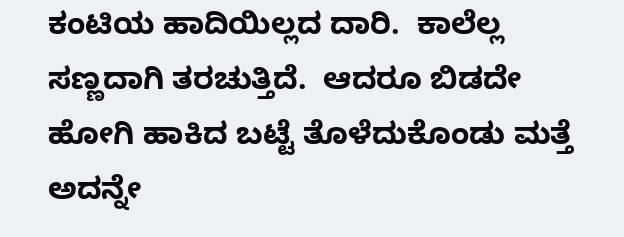ಕಂಟಿಯ ಹಾದಿಯಿಲ್ಲದ ದಾರಿ.  ಕಾಲೆಲ್ಲ ಸಣ್ಣದಾಗಿ ತರಚುತ್ತಿದೆ.  ಆದರೂ ಬಿಡದೇ ಹೋಗಿ ಹಾಕಿದ ಬಟ್ಟೆ ತೊಳೆದುಕೊಂಡು ಮತ್ತೆ ಅದನ್ನೇ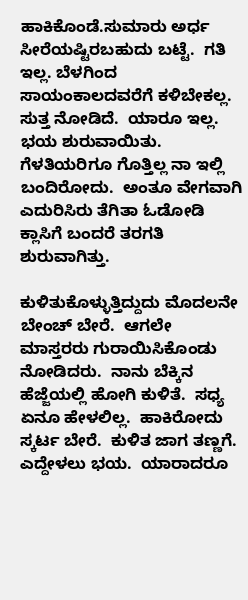ಹಾಕಿಕೊಂಡೆ.ಸುಮಾರು ಅರ್ಧ ಸೀರೆಯಷ್ಟಿರಬಹುದು ಬಟ್ಟೆ.  ಗತಿ ಇಲ್ಲ. ಬೆಳಗಿಂದ ಸಾಯಂಕಾಲದವರೆಗೆ ಕಳಿಬೇಕಲ್ಲ. ಸುತ್ತ ನೋಡಿದೆ.  ಯಾರೂ ಇಲ್ಲ. ಭಯ ಶುರುವಾಯಿತು. ಗೆಳತಿಯರಿಗೂ ಗೊತ್ತಿಲ್ಲ ನಾ ಇಲ್ಲಿ ಬಂದಿರೋದು.  ಅಂತೂ ವೇಗವಾಗಿ ಎದುರಿಸಿರು ತೆಗಿತಾ ಓಡೋಡಿ ಕ್ಲಾಸಿಗೆ ಬಂದರೆ ತರಗತಿ ಶುರುವಾಗಿತ್ತು.

ಕುಳಿತುಕೊಳ್ಳುತ್ತಿದ್ದುದು ಮೊದಲನೇ ಬೇಂಚ್ ಬೇರೆ.  ಆಗಲೇ ಮಾಸ್ತರರು ಗುರಾಯಿಸಿಕೊಂಡು ನೋಡಿದರು.  ನಾನು ಬೆಕ್ಕಿನ ಹೆಜ್ಜೆಯಲ್ಲಿ ಹೋಗಿ ಕುಳಿತೆ.  ಸಧ್ಯ ಏನೂ ಹೇಳಲಿಲ್ಲ.  ಹಾಕಿರೋದು ಸ್ಕರ್ಟ ಬೇರೆ.  ಕುಳಿತ ಜಾಗ ತಣ್ಣಗೆ.  ಎದ್ದೇಳಲು ಭಯ.  ಯಾರಾದರೂ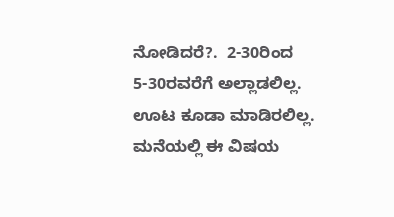ನೋಡಿದರೆ?.  2-30ರಿಂದ 5-30ರವರೆಗೆ ಅಲ್ಲಾಡಲಿಲ್ಲ.  ಊಟ ಕೂಡಾ ಮಾಡಿರಲಿಲ್ಲ. ಮನೆಯಲ್ಲಿ ಈ ವಿಷಯ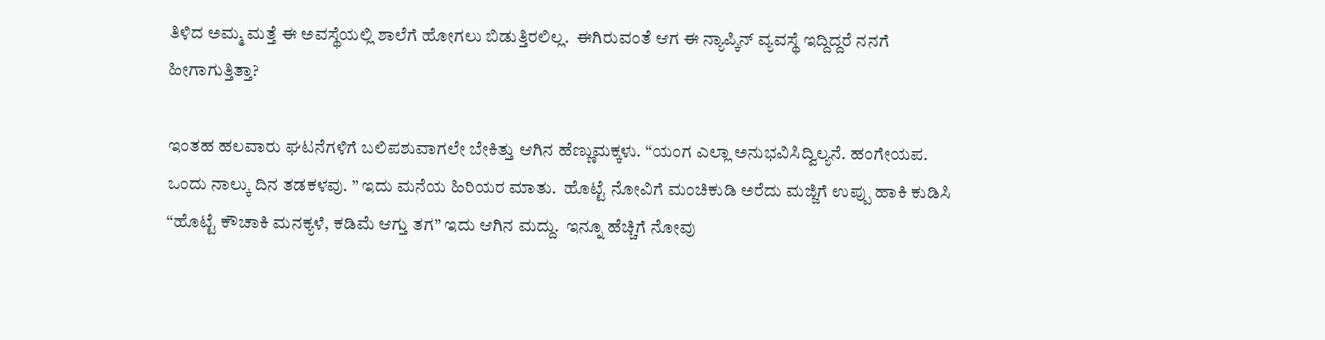ತಿಳಿದ ಅಮ್ಮ ಮತ್ತೆ ಈ ಅವಸ್ಥೆಯಲ್ಲಿ ಶಾಲೆಗೆ ಹೋಗಲು ಬಿಡುತ್ತಿರಲಿಲ್ಲ.  ಈಗಿರುವಂತೆ ಆಗ ಈ ನ್ಯಾಪ್ಕಿನ್ ವ್ಯವಸ್ಥೆ ಇದ್ದಿದ್ದರೆ ನನಗೆ ಹೀಗಾಗುತ್ತಿತ್ತಾ?

ಇಂತಹ ಹಲವಾರು ಘಟನೆಗಳಿಗೆ ಬಲಿಪಶುವಾಗಲೇ ಬೇಕಿತ್ತು ಆಗಿನ ಹೆಣ್ಣುಮಕ್ಕಳು. “ಯಂಗ ಎಲ್ಲಾ ಅನುಭವಿಸಿದ್ವಿಲ್ಯನೆ. ಹಂಗೇಯಪ.  ಒಂದು ನಾಲ್ಕು ದಿನ ತಡಕಳವು. ” ಇದು ಮನೆಯ ಹಿರಿಯರ ಮಾತು.  ಹೊಟ್ಟೆ ನೋವಿಗೆ ಮಂಚಿಕುಡಿ ಅರೆದು ಮಜ್ಜಿಗೆ ಉಪ್ಪು ಹಾಕಿ ಕುಡಿಸಿ “ಹೊಟ್ಟೆ ಕೌಚಾಕಿ ಮನಕ್ಯಳೆ, ಕಡಿಮೆ ಆಗ್ತು ತಗ” ಇದು ಆಗಿನ ಮದ್ದು.  ಇನ್ನೂ ಹೆಚ್ಚಿಗೆ ನೋವು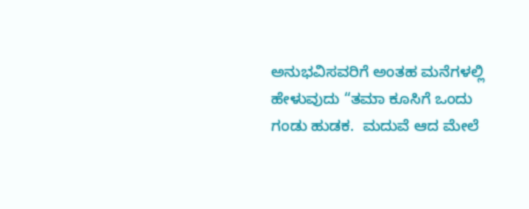ಅನುಭವಿಸವರಿಗೆ ಅಂತಹ ಮನೆಗಳಲ್ಲಿ ಹೇಳುವುದು “ತಮಾ ಕೂಸಿಗೆ ಒಂದು ಗಂಡು ಹುಡಕ.  ಮದುವೆ ಆದ ಮೇಲೆ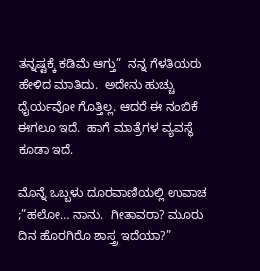ತನ್ನಷ್ಟಕ್ಕೆ ಕಡಿಮೆ ಆಗ್ತು”  ನನ್ನ ಗೆಳತಿಯರು ಹೇಳಿದ ಮಾತಿದು.  ಅದೇನು ಹುಚ್ಚು ಧೈರ್ಯವೋ ಗೊತ್ತಿಲ್ಲ. ಆದರೆ ಈ ನಂಬಿಕೆ ಈಗಲೂ ಇದೆ.  ಹಾಗೆ ಮಾತ್ರೆಗಳ ವ್ಯವಸ್ಥೆ ಕೂಡಾ ಇದೆ.

ಮೊನ್ನೆ ಒಬ್ಬಳು ದೂರವಾಣಿಯಲ್ಲಿ ಉವಾಚ ;”ಹಲೋ… ನಾನು.  ಗೀತಾವರಾ? ಮೂರು ದಿನ ಹೊರಗಿರೊ ಶಾಸ್ತ್ರ ಇದೆಯಾ?”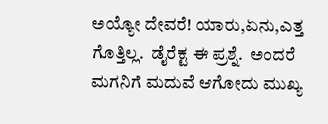ಅಯ್ಯೋ ದೇವರೆ! ಯಾರು,ಏನು,ಎತ್ತ ಗೊತ್ತಿಲ್ಲ.  ಡೈರೆಕ್ಟ ಈ ಪ್ರಶ್ನೆ.  ಅಂದರೆ ಮಗನಿಗೆ ಮದುವೆ ಆಗೋದು ಮುಖ್ಯ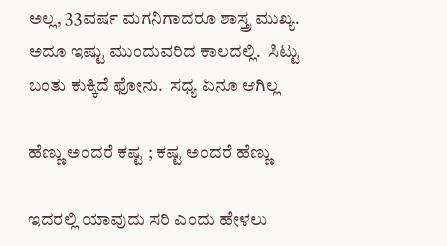ಅಲ್ಲ, 33ವರ್ಷ ಮಗನಿಗಾದರೂ ಶಾಸ್ತ್ರ ಮುಖ್ಯ.  ಅದೂ ಇಷ್ಟು ಮುಂದುವರಿದ ಕಾಲದಲ್ಲಿ.  ಸಿಟ್ಟು ಬಂತು ಕುಕ್ಕಿದೆ ಫೋನು.  ಸಧ್ಯ ಏನೂ ಆಗಿಲ್ಲ

ಹೆಣ್ಣು ಅಂದರೆ ಕಷ್ಟ ; ಕಷ್ಟ ಅಂದರೆ ಹೆಣ್ಣು

ಇದರಲ್ಲಿ ಯಾವುದು ಸರಿ ಎಂದು ಹೇಳಲು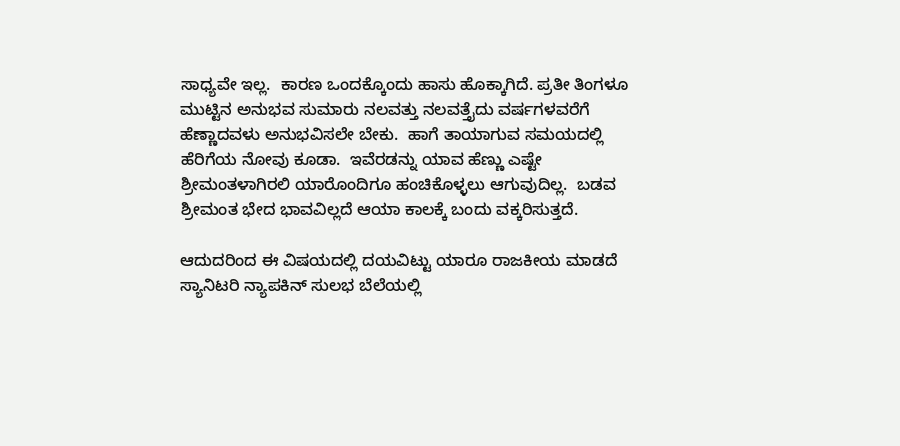ಸಾಧ್ಯವೇ ಇಲ್ಲ.  ಕಾರಣ ಒಂದಕ್ಕೊಂದು ಹಾಸು ಹೊಕ್ಕಾಗಿದೆ. ಪ್ರತೀ ತಿಂಗಳೂ  ಮುಟ್ಟಿನ ಅನುಭವ ಸುಮಾರು ನಲವತ್ತು ನಲವತ್ತೈದು ವರ್ಷಗಳವರೆಗೆ ಹೆಣ್ಣಾದವಳು ಅನುಭವಿಸಲೇ ಬೇಕು.  ಹಾಗೆ ತಾಯಾಗುವ ಸಮಯದಲ್ಲಿ ಹೆರಿಗೆಯ ನೋವು ಕೂಡಾ.  ಇವೆರಡನ್ನು ಯಾವ ಹೆಣ್ಣು ಎಷ್ಟೇ ಶ್ರೀಮಂತಳಾಗಿರಲಿ ಯಾರೊಂದಿಗೂ ಹಂಚಿಕೊಳ್ಳಲು ಆಗುವುದಿಲ್ಲ.  ಬಡವ ಶ್ರೀಮಂತ ಭೇದ ಭಾವವಿಲ್ಲದೆ ಆಯಾ ಕಾಲಕ್ಕೆ ಬಂದು ವಕ್ಕರಿಸುತ್ತದೆ.

ಆದುದರಿಂದ ಈ ವಿಷಯದಲ್ಲಿ ದಯವಿಟ್ಟು ಯಾರೂ ರಾಜಕೀಯ ಮಾಡದೆ ಸ್ಯಾನಿಟರಿ ನ್ಯಾಪಕಿನ್ ಸುಲಭ ಬೆಲೆಯಲ್ಲಿ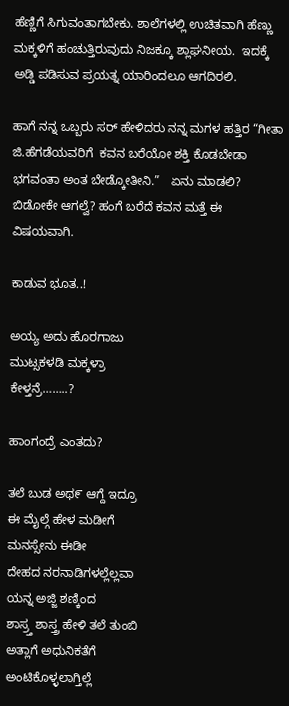ಹೆಣ್ಣಿಗೆ ಸಿಗುವಂತಾಗಬೇಕು. ಶಾಲೆಗಳಲ್ಲಿ ಉಚಿತವಾಗಿ ಹೆಣ್ಣು ಮಕ್ಕಳಿಗೆ ಹಂಚುತ್ತಿರುವುದು ನಿಜಕ್ಕೂ ಶ್ಲಾಘನೀಯ.  ಇದಕ್ಕೆ ಅಡ್ಡಿ ಪಡಿಸುವ ಪ್ರಯತ್ನ ಯಾರಿಂದಲೂ ಆಗದಿರಲಿ.

ಹಾಗೆ ನನ್ನ ಒಬ್ಬರು ಸರ್ ಹೇಳಿದರು ನನ್ನ ಮಗಳ ಹತ್ತಿರ “ಗೀತಾ ಜಿ.ಹೆಗಡೆಯವರಿಗೆ  ಕವನ ಬರೆಯೋ ಶಕ್ತಿ ಕೊಡಬೇಡಾ ಭಗವಂತಾ ಅಂತ ಬೇಡ್ಕೋತೀನಿ.”   ಏನು ಮಾಡಲಿ? ಬಿಡೋಕೇ ಆಗಲ್ವೆ? ಹಂಗೆ ಬರೆದೆ ಕವನ ಮತ್ತೆ ಈ ವಿಷಯವಾಗಿ.

ಕಾಡುವ ಭೂತ..!

ಅಯ್ಯ ಅದು ಹೊರಗಾಜು
ಮುಟ್ಸಕಳಡಿ ಮಕ್ಕಳ್ರಾ
ಕೇಳ್ತನ್ರೆ……..?

ಹಾಂಗಂದ್ರೆ ಎಂತದು?

ತಲೆ ಬುಡ ಅಥ೯ ಆಗ್ದೆ ಇದ್ರೂ
ಈ ಮೈಲ್ಗೆ ಹೇಳ ಮಡೀಗೆ
ಮನಸ್ಸೇನು ಈಡೀ
ದೇಹದ ನರನಾಡಿಗಳಲ್ಲೆಲ್ಲವಾ
ಯನ್ನ ಅಜ್ಜಿ ಶಣ್ಕಿಂದ
ಶಾಸ್ರ್ತ ಶಾಸ್ತ್ರ ಹೇಳಿ ತಲೆ ತುಂಬಿ
ಅತ್ಲಾಗೆ ಅಧುನಿಕತೆಗೆ
ಅಂಟಿಕೊಳ್ಳಲಾಗ್ತಿಲ್ಲೆ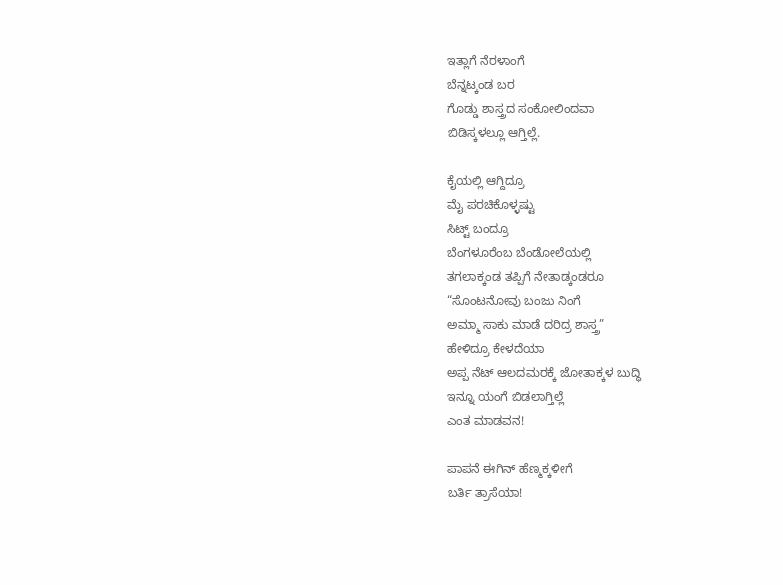ಇತ್ಲಾಗೆ ನೆರಳಾಂಗೆ
ಬೆನ್ನಟ್ಕಂಡ ಬರ
ಗೊಡ್ಡು ಶಾಸ್ತ್ರದ ಸಂಕೋಲಿಂದವಾ
ಬಿಡಿಸ್ಕಳಲ್ಲೂ ಆಗ್ತಿಲ್ಲೆ.

ಕೈಯಲ್ಲಿ ಆಗ್ದಿದ್ರೂ
ಮೈ ಪರಚಿಕೊಳ್ಳಷ್ಟು
ಸಿಟ್ಟ್ ಬಂದ್ರೂ
ಬೆಂಗಳೂರೆಂಬ ಬೆಂಡೋಲೆಯಲ್ಲಿ
ತಗಲಾಕ್ಕಂಡ ತಪ್ಪಿಗೆ ನೇತಾಡ್ಕಂಡರೂ
“ಸೊಂಟನೋವು ಬಂಜು ನಿಂಗೆ
ಅಮ್ಮಾ ಸಾಕು ಮಾಡೆ ದರಿದ್ರ ಶಾಸ್ತ್ರ”
ಹೇಳಿದ್ರೂ ಕೇಳದೆಯಾ
ಅಪ್ಪ ನೆಟ್ ಆಲದಮರಕ್ಕೆ ಜೋತಾಕ್ಕಳ ಬುದ್ಧಿ
ಇನ್ನೂ ಯಂಗೆ ಬಿಡಲಾಗ್ತಿಲ್ಲೆ
ಎಂತ ಮಾಡವನ!

ಪಾಪನೆ ಈಗಿನ್ ಹೆಣ್ಮಕ್ಕಳೀಗೆ
ಬರ್ತಿ ತ್ರಾಸೆಯಾ!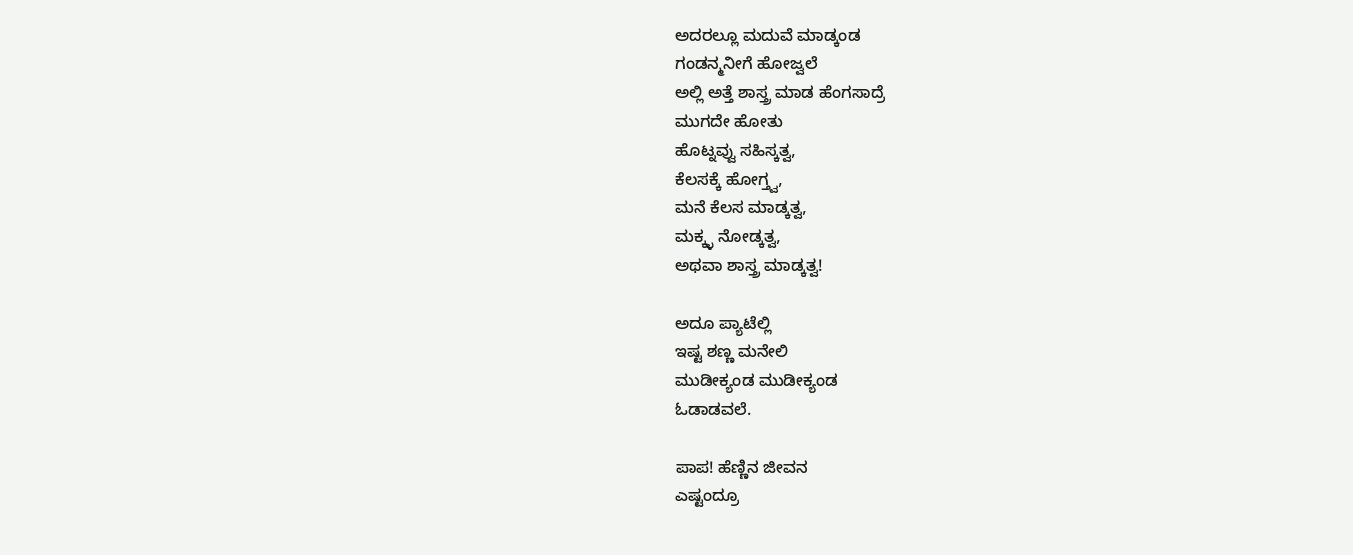ಅದರಲ್ಲೂ ಮದುವೆ ಮಾಡ್ಕಂಡ
ಗಂಡನ್ಮನೀಗೆ ಹೋಜ್ವಲೆ
ಅಲ್ಲಿ ಅತ್ತೆ ಶಾಸ್ತ್ರ ಮಾಡ ಹೆಂಗಸಾದ್ರೆ
ಮುಗದೇ ಹೋತು
ಹೊಟ್ನವ್ವು ಸಹಿಸ್ಕತ್ವ,
ಕೆಲಸಕ್ಕೆ ಹೋಗ್ತ್ವ,
ಮನೆ ಕೆಲಸ ಮಾಡ್ಕತ್ವ,
ಮಕ್ಕ್ಳ ನೋಡ್ಕತ್ವ,
ಅಥವಾ ಶಾಸ್ತ್ರ ಮಾಡ್ಕತ್ವ!

ಅದೂ ಪ್ಯಾಟೆಲ್ಲಿ
ಇಷ್ಟ ಶಣ್ಣ ಮನೇಲಿ
ಮುಡೀಕ್ಯಂಡ ಮುಡೀಕ್ಯಂಡ
ಓಡಾಡವಲೆ.

ಪಾಪ! ಹೆಣ್ಣಿನ ಜೀವನ
ಎಷ್ಟಂದ್ರೂ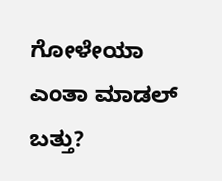ಗೋಳೇಯಾ
ಎಂತಾ ಮಾಡಲ್ ಬತ್ತು?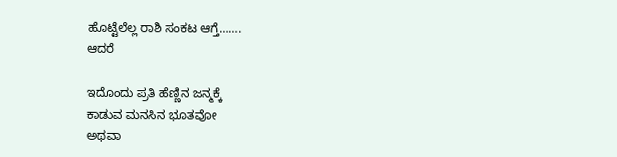ಹೊಟ್ಟೆಲೆಲ್ಲ ರಾಶಿ ಸಂಕಟ ಆಗ್ತೆ…….
ಆದರೆ

ಇದೊಂದು ಪ್ರತಿ ಹೆಣ್ಣಿನ ಜನ್ಮಕ್ಕೆ
ಕಾಡುವ ಮನಸಿನ ಭೂತವೋ
ಅಥವಾ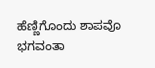ಹೆಣ್ಣಿಗೊಂದು ಶಾಪವೊ
ಭಗವಂತಾ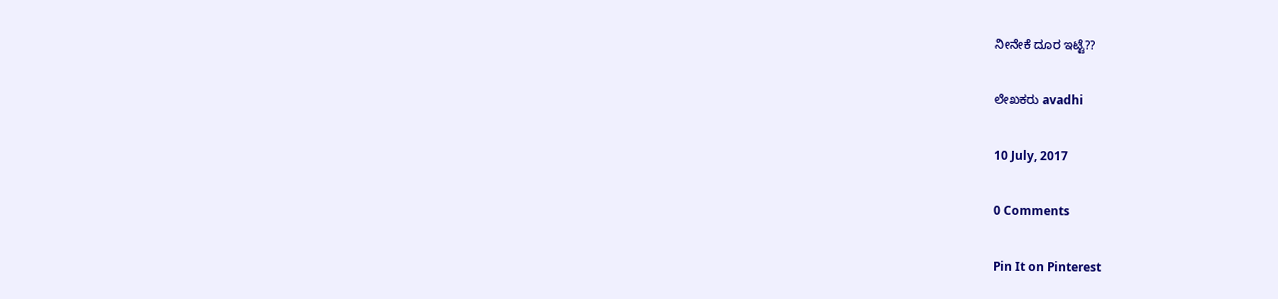ನೀನೇಕೆ ದೂರ ಇಟ್ಟೆ??

ಲೇಖಕರು avadhi

10 July, 2017

0 Comments

Pin It on Pinterest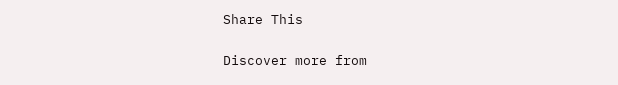Share This

Discover more from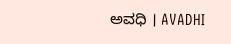ಅವಧಿ । AVADHI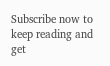Subscribe now to keep reading and get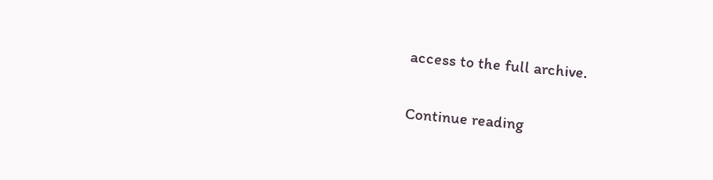access to the full archive.

Continue reading